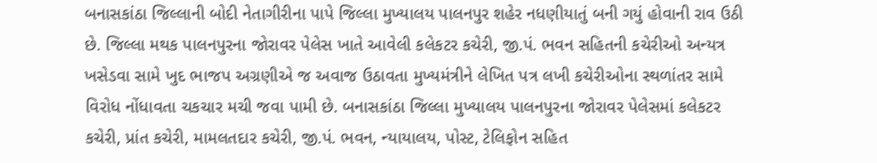બનાસકાંઠા જિલ્લાની બોદી નેતાગીરીના પાપે જિલ્લા મુખ્યાલય પાલનપુર શહેર નધણીયાતું બની ગયું હોવાની રાવ ઉઠી છે. જિલ્લા મથક પાલનપુરના જોરાવર પેલેસ ખાતે આવેલી કલેકટર કચેરી, જી.પં. ભવન સહિતની કચેરીઓ અન્યત્ર ખસેડવા સામે ખુદ ભાજપ અગ્રણીએ જ અવાજ ઉઠાવતા મુખ્યમંત્રીને લેખિત પત્ર લખી કચેરીઓના સ્થળાંતર સામે વિરોધ નોંધાવતા ચકચાર મચી જવા પામી છે. બનાસકાંઠા જિલ્લા મુખ્યાલય પાલનપુરના જોરાવર પેલેસમાં કલેકટર કચેરી, પ્રાંત કચેરી, મામલતદાર કચેરી, જી.પં. ભવન, ન્યાયાલય, પોસ્ટ, ટેલિફોન સહિત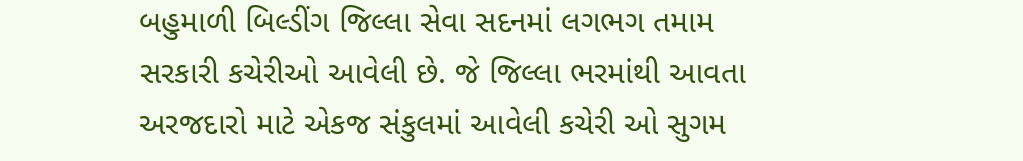બહુમાળી બિલ્ડીંગ જિલ્લા સેવા સદનમાં લગભગ તમામ સરકારી કચેરીઓ આવેલી છે. જે જિલ્લા ભરમાંથી આવતા અરજદારો માટે એકજ સંકુલમાં આવેલી કચેરી ઓ સુગમ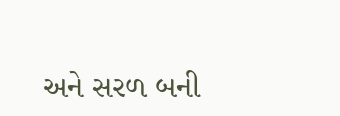અને સરળ બની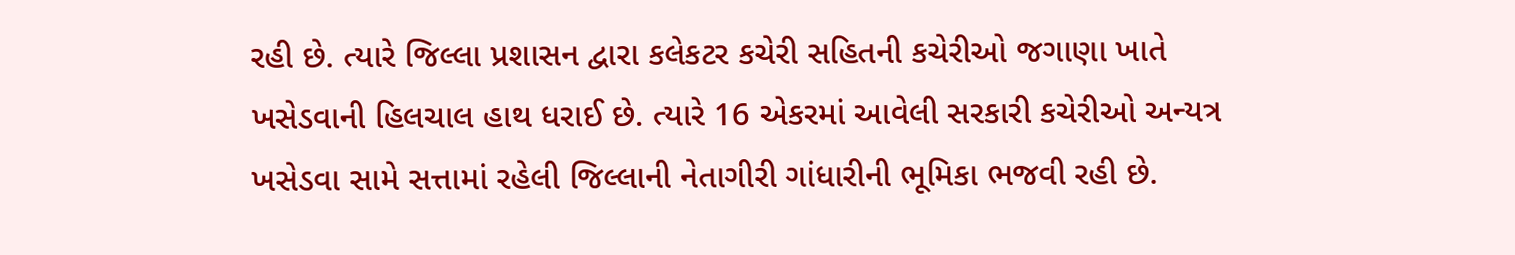રહી છે. ત્યારે જિલ્લા પ્રશાસન દ્વારા કલેકટર કચેરી સહિતની કચેરીઓ જગાણા ખાતે ખસેડવાની હિલચાલ હાથ ધરાઈ છે. ત્યારે 16 એકરમાં આવેલી સરકારી કચેરીઓ અન્યત્ર ખસેડવા સામે સત્તામાં રહેલી જિલ્લાની નેતાગીરી ગાંધારીની ભૂમિકા ભજવી રહી છે.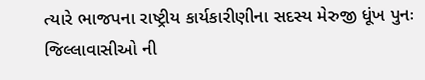ત્યારે ભાજપના રાષ્ટ્રીય કાર્યકારીણીના સદસ્ય મેરુજી ધૂંખ પુનઃ જિલ્લાવાસીઓ ની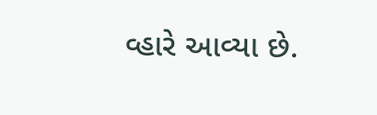વ્હારે આવ્યા છે.